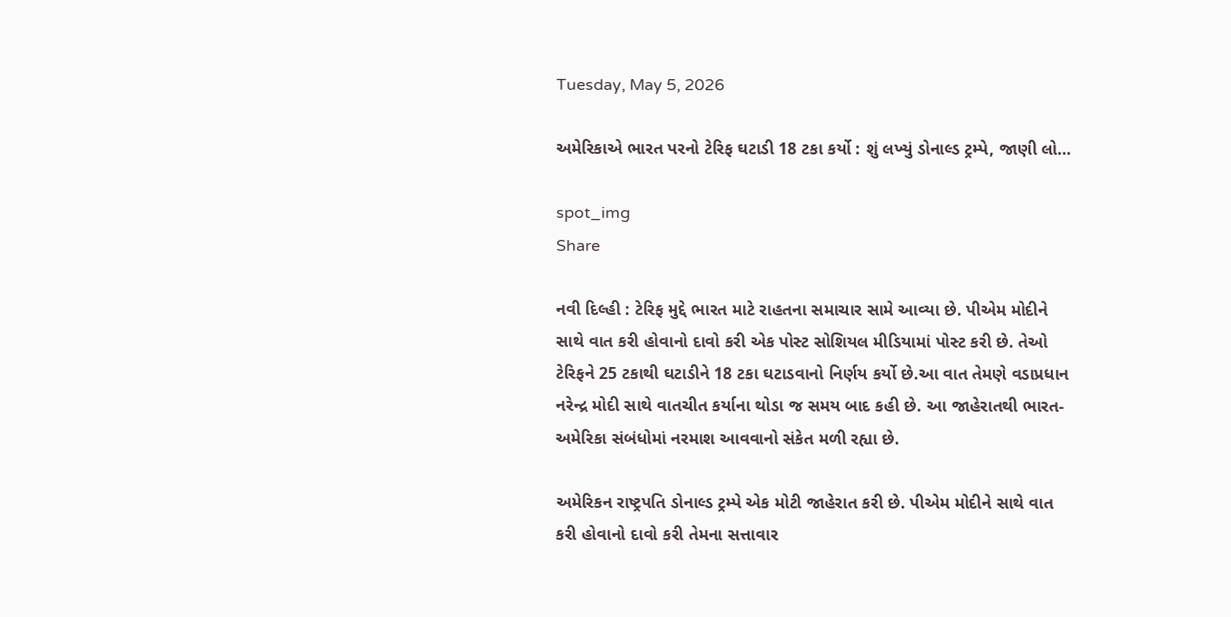Tuesday, May 5, 2026

અમેરિકાએ ભારત પરનો ટેરિફ ઘટાડી 18 ટકા કર્યો : શું લખ્યું ડોનાલ્ડ ટ્રમ્પે, જાણી લો…

spot_img
Share

નવી દિલ્હી : ટેરિફ મુદ્દે ભારત માટે રાહતના સમાચાર સામે આવ્યા છે. પીએમ મોદીને સાથે વાત કરી હોવાનો દાવો કરી એક પોસ્ટ સોશિયલ મીડિયામાં પોસ્ટ કરી છે. તેઓ ટેરિફને 25 ટકાથી ઘટાડીને 18 ટકા ઘટાડવાનો નિર્ણય કર્યો છે.આ વાત તેમણે વડાપ્રધાન નરેન્દ્ર મોદી સાથે વાતચીત કર્યાના થોડા જ સમય બાદ કહી છે. આ જાહેરાતથી ભારત-અમેરિકા સંબંધોમાં નરમાશ આવવાનો સંકેત મળી રહ્યા છે.

અમેરિકન રાષ્ટ્રપતિ ડોનાલ્ડ ટ્રમ્પે એક મોટી જાહેરાત કરી છે. પીએમ મોદીને સાથે વાત કરી હોવાનો દાવો કરી તેમના સત્તાવાર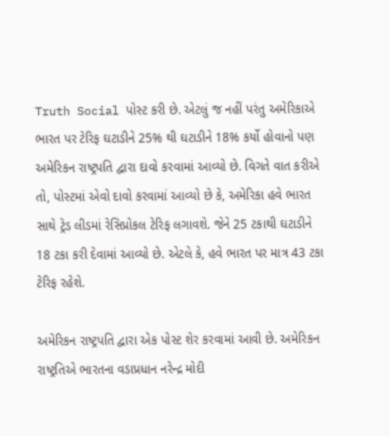Truth Social પોસ્ટ કરી છે. એટલું જ નહીં પરંતુ અમેરિકાએ ભારત પર ટેરિફ ઘટાડીને 25% થી ઘટાડીને 18% કર્યો હોવાનો પણ અમેરિકન રાષ્ટ્રપતિ દ્વારા દાવો કરવામાં આવ્યો છે. વિગતે વાત કરીએ તો, પોસ્ટમાં એવો દાવો કરવામાં આવ્યો છે કે, અમેરિકા હવે ભારત સાથે ટ્રેડ લીડમાં રેસિપ્રોકલ ટેરિફ લગાવશે. જેને 25 ટકાથી ઘટાડીને 18 ટકા કરી દેવામાં આવ્યો છે. એટલે કે, હવે ભારત પર માત્ર 43 ટકા ટેરિફ રહેશે.

અમેરિકન રાષ્ટ્રપતિ દ્વારા એક પોસ્ટ શેર કરવામાં આવી છે. અમેરિકન રાષ્ટ્રતિએ ભારતના વડાપ્રધાન નરેન્દ્ર મોદી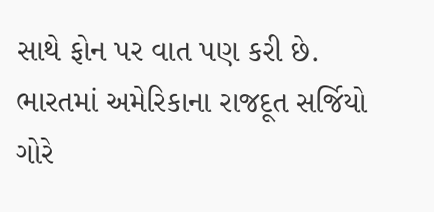સાથે ફોન પર વાત પણ કરી છે. ભારતમાં અમેરિકાના રાજદૂત સર્જિયો ગોરે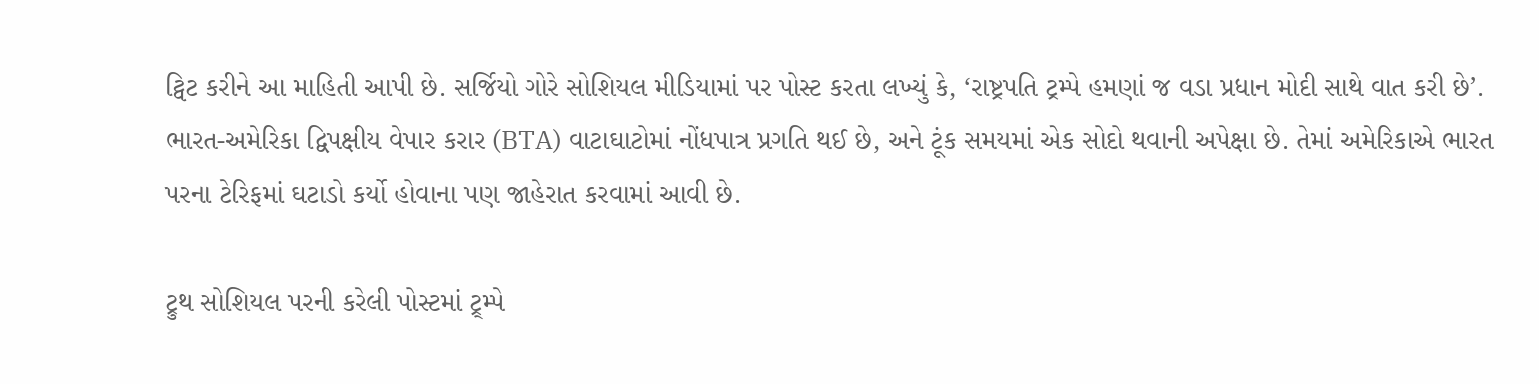ટ્વિટ કરીને આ માહિતી આપી છે. સર્જિયો ગોરે સોશિયલ મીડિયામાં પર પોસ્ટ કરતા લખ્યું કે, ‘રાષ્ટ્રપતિ ટ્રમ્પે હમણાં જ વડા પ્રધાન મોદી સાથે વાત કરી છે’. ભારત-અમેરિકા દ્વિપક્ષીય વેપાર કરાર (BTA) વાટાઘાટોમાં નોંધપાત્ર પ્રગતિ થઈ છે, અને ટૂંક સમયમાં એક સોદો થવાની અપેક્ષા છે. તેમાં અમેરિકાએ ભારત પરના ટેરિફમાં ઘટાડો કર્યો હોવાના પણ જાહેરાત કરવામાં આવી છે.

ટ્રુથ સોશિયલ પરની કરેલી પોસ્ટમાં ટ્ર્મ્પે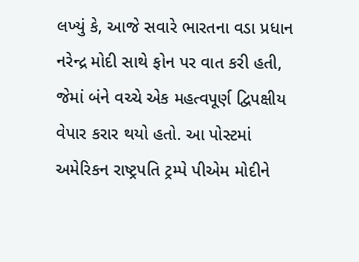લખ્યું કે, આજે સવારે ભારતના વડા પ્રધાન નરેન્દ્ર મોદી સાથે ફોન પર વાત કરી હતી, જેમાં બંને વચ્ચે એક મહત્વપૂર્ણ દ્વિપક્ષીય વેપાર કરાર થયો હતો. આ પોસ્ટમાં અમેરિકન રાષ્ટ્રપતિ ટ્રમ્પે પીએમ મોદીને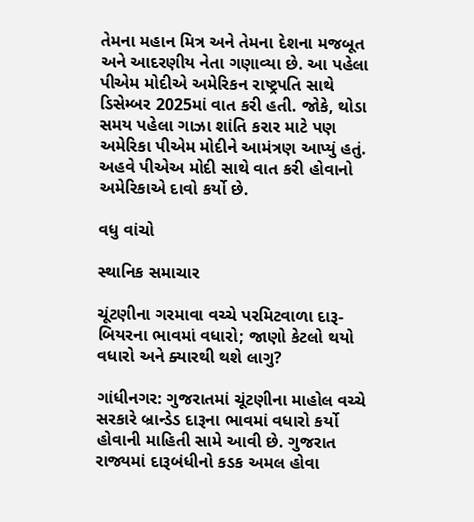તેમના મહાન મિત્ર અને તેમના દેશના મજબૂત અને આદરણીય નેતા ગણાવ્યા છે. આ પહેલા પીએમ મોદીએ અમેરિકન રાષ્ટ્રપતિ સાથે ડિસેમ્બર 2025માં વાત કરી હતી. જોકે, થોડા સમય પહેલા ગાઝા શાંતિ કરાર માટે પણ અમેરિકા પીએમ મોદીને આમંત્રણ આપ્યું હતું. અહવે પીએઅ મોદી સાથે વાત કરી હોવાનો અમેરિકાએ દાવો કર્યો છે.

વધુ વાંચો

સ્થાનિક સમાચાર

ચૂંટણીના ગરમાવા વચ્ચે પરમિટવાળા દારૂ-બિયરના ભાવમાં વધારો; જાણો કેટલો થયો વધારો અને ક્યારથી થશે લાગુ?

ગાંધીનગર: ગુજરાતમાં ચૂંટણીના માહોલ વચ્ચે સરકારે બ્રાન્ડેડ દારૂના ભાવમાં વધારો કર્યો હોવાની માહિતી સામે આવી છે. ગુજરાત રાજ્યમાં દારૂબંધીનો કડક અમલ હોવા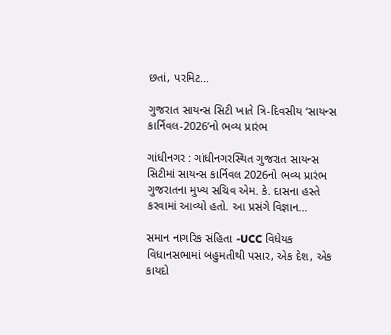છતાં, પરમિટ...

ગુજરાત સાયન્સ સિટી ખાતે ત્રિ-દિવસીય ‘સાયન્સ કાર્નિવલ-2026’નો ભવ્ય પ્રારંભ

ગાંધીનગર : ગાંધીનગરસ્થિત ગુજરાત સાયન્સ સિટીમાં સાયન્સ કાર્નિવલ 2026નો ભવ્ય પ્રારંભ ગુજરાતના મુખ્ય સચિવ એમ. કે. દાસના હસ્તે કરવામાં આવ્યો હતો. આ પ્રસંગે વિજ્ઞાન...

સમાન નાગરિક સંહિતા -UCC વિધેયક વિધાનસભામાં બહુમતીથી પસાર, એક દેશ, એક કાયદો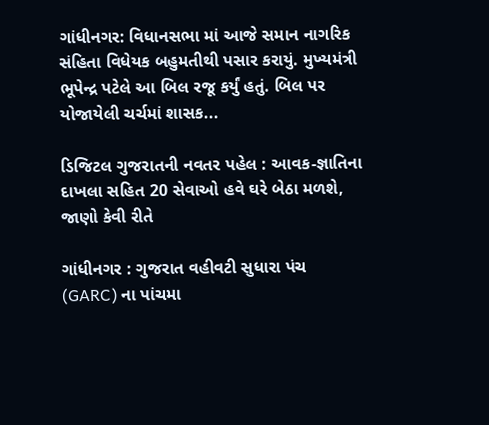ગાંધીનગર: વિધાનસભા માં આજે સમાન નાગરિક સંહિતા વિધેયક બહુમતીથી પસાર કરાયું. મુખ્યમંત્રી ભૂપેન્દ્ર પટેલે આ બિલ રજૂ કર્યું હતું. બિલ પર યોજાયેલી ચર્ચમાં શાસક...

ડિજિટલ ગુજરાતની નવતર પહેલ : આવક-જ્ઞાતિના દાખલા સહિત 20 સેવાઓ હવે ઘરે બેઠા મળશે, જાણો કેવી રીતે

ગાંધીનગર : ગુજરાત વહીવટી સુધારા પંચ (GARC) ના પાંચમા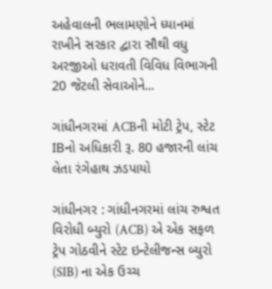અહેવાલની ભલામણોને ધ્યાનમાં રાખીને સરકાર દ્વારા સૌથી વધુ અરજીઓ ધરાવતી વિવિધ વિભાગની 20 જેટલી સેવાઓને...

ગાંધીનગરમાં ACBની મોટી ટ્રેપ, સ્ટેટ IBનો અધિકારી રૂ. 80 હજારની લાંચ લેતા રંગેહાથ ઝડપાયો

ગાંધીનગર : ગાંધીનગરમાં લાંચ રુશ્વત વિરોધી બ્યુરો (ACB) એ એક સફળ ટ્રેપ ગોઠવીને સ્ટેટ ઇન્ટેલીજન્સ બ્યુરો (SIB) ના એક ઉચ્ચ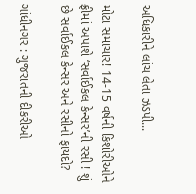અધિકારીને લાંચ લેતા ઝડપી...

મોટા સમાચાર! 14-15 વર્ષની કિશોરીઓને ફ્રીમાં અપાશે ‘સર્વાઈકલ કેન્સર’ની રસી ! શું છે સર્વાઈકલ કેન્સર અને રસીનો ફાયદો?

ગાંધીનગર : ગુજરાતની દીકરીઓ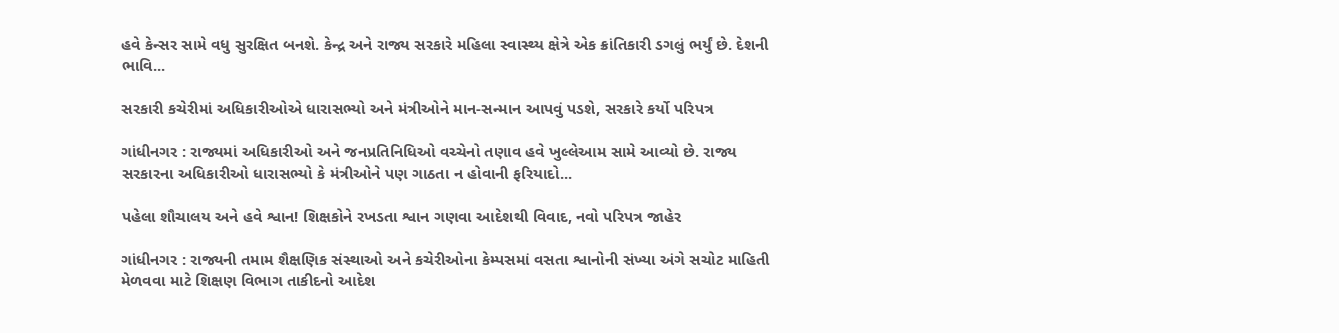હવે કેન્સર સામે વધુ સુરક્ષિત બનશે. કેન્દ્ર અને રાજ્ય સરકારે મહિલા સ્વાસ્થ્ય ક્ષેત્રે એક ક્રાંતિકારી ડગલું ભર્યું છે. દેશની ભાવિ...

સરકારી કચેરીમાં અધિકારીઓએ ધારાસભ્યો અને મંત્રીઓને માન-સન્માન આપવું પડશે, સરકારે કર્યો પરિપત્ર

ગાંધીનગર : રાજ્યમાં અધિકારીઓ અને જનપ્રતિનિધિઓ વચ્ચેનો તણાવ હવે ખુલ્લેઆમ સામે આવ્યો છે. રાજ્ય સરકારના અધિકારીઓ ધારાસભ્યો કે મંત્રીઓને પણ ગાઠતા ન હોવાની ફરિયાદો...

પહેલા શૌચાલય અને હવે શ્વાન! શિક્ષકોને રખડતા શ્વાન ગણવા આદેશથી વિવાદ, નવો પરિપત્ર જાહેર

ગાંધીનગર : રાજ્યની તમામ શૈક્ષણિક સંસ્થાઓ અને કચેરીઓના કેમ્પસમાં વસતા શ્વાનોની સંખ્યા અંગે સચોટ માહિતી મેળવવા માટે શિક્ષણ વિભાગ તાકીદનો આદેશ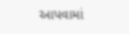આપવામાં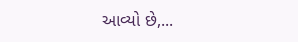આવ્યો છે,...